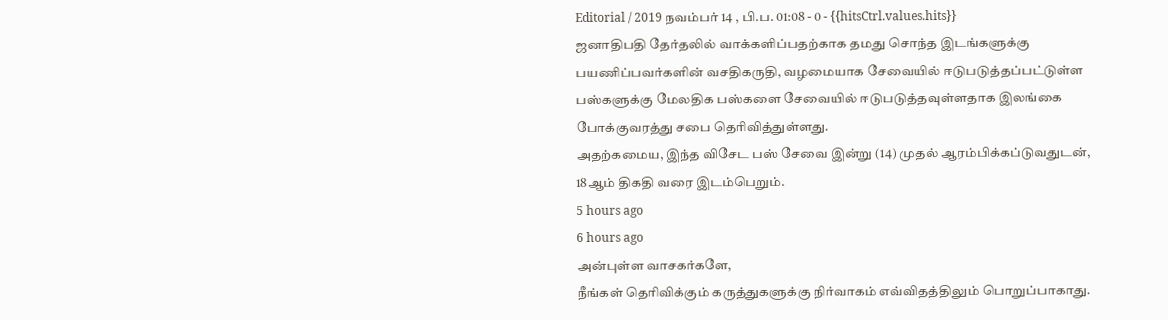Editorial / 2019 நவம்பர் 14 , பி.ப. 01:08 - 0 - {{hitsCtrl.values.hits}}
ஜனாதிபதி தேர்தலில் வாக்களிப்பதற்காக தமது சொந்த இடங்களுக்கு பயணிப்பவர்களின் வசதிகருதி, வழமையாக சேவையில் ஈடுபடுத்தப்பட்டுள்ள பஸ்களுக்கு மேலதிக பஸ்களை சேவையில் ஈடுபடுத்தவுள்ளதாக இலங்கை போக்குவரத்து சபை தெரிவித்துள்ளது.
அதற்கமைய, இந்த விசேட பஸ் சேவை இன்று (14) முதல் ஆரம்பிக்கப்டுவதுடன், 18ஆம் திகதி வரை இடம்பெறும்.
5 hours ago
6 hours ago
அன்புள்ள வாசகர்களே,
நீங்கள் தெரிவிக்கும் கருத்துகளுக்கு நிர்வாகம் எவ்விதத்திலும் பொறுப்பாகாது.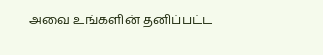அவை உங்களின் தனிப்பட்ட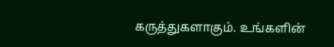கருத்துகளாகும். உங்களின்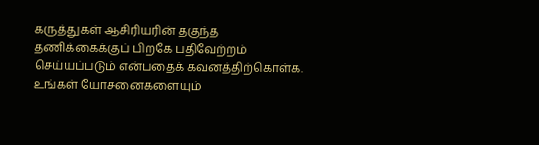கருத்துகள் ஆசிரியரின் தகுந்த தணிக்கைக்குப் பிறகே பதிவேற்றம் செய்யப்படும் என்பதைக் கவனத்திற்கொள்க. உங்கள் யோசனைகளையும்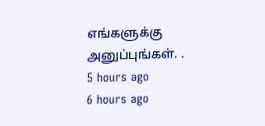எங்களுக்கு அனுப்புங்கள். .
5 hours ago
6 hours ago